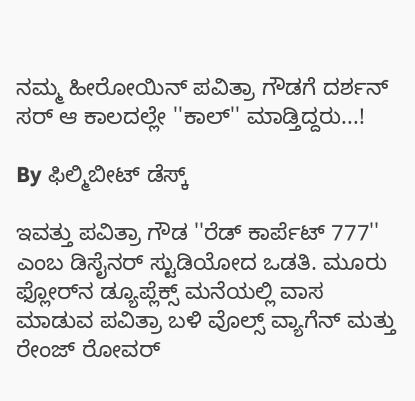ನಮ್ಮ ಹೀರೋಯಿನ್ ಪವಿತ್ರಾ ಗೌಡಗೆ ದರ್ಶನ್ ಸರ್ ಆ ಕಾಲದಲ್ಲೇ ''ಕಾಲ್'' ಮಾಡ್ತಿದ್ದರು...!

By ಫಿಲ್ಮಿಬೀಟ್ ಡೆಸ್ಕ್

ಇವತ್ತು ಪವಿತ್ರಾ ಗೌಡ ''ರೆಡ್ ಕಾರ್ಪೆಟ್ 777'' ಎಂಬ ಡಿಸೈನರ್ ಸ್ಟುಡಿಯೋದ ಒಡತಿ. ಮೂರು ಫ್ಲೋರ್‌ನ ಡ್ಯೂಪ್ಲೆಕ್ಸ್ ಮನೆಯಲ್ಲಿ ವಾಸ ಮಾಡುವ ಪವಿತ್ರಾ ಬಳಿ ವೊಲ್ಸ್ ವ್ಯಾಗೆನ್ ಮತ್ತು ರೇಂಜ್ ರೋವರ್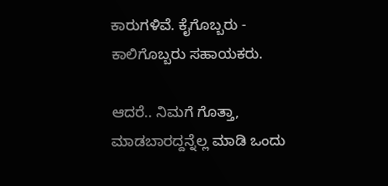ಕಾರುಗಳಿವೆ. ಕೈಗೊಬ್ಬರು - ಕಾಲಿಗೊಬ್ಬರು ಸಹಾಯಕರು.

ಆದರೆ.. ನಿಮಗೆ ಗೊತ್ತಾ, ಮಾಡಬಾರದ್ದನ್ನೆಲ್ಲ ಮಾಡಿ ಒಂದು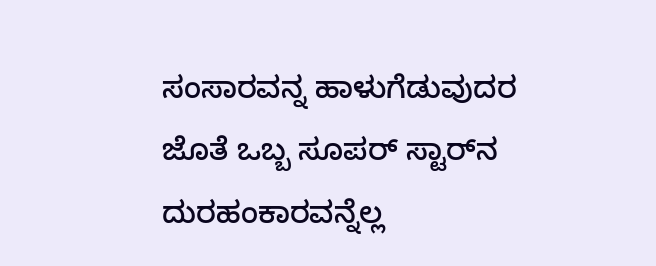ಸಂಸಾರವನ್ನ ಹಾಳುಗೆಡುವುದರ ಜೊತೆ ಒಬ್ಬ ಸೂಪರ್ ಸ್ಟಾರ್‌ನ ದುರಹಂಕಾರವನ್ನೆಲ್ಲ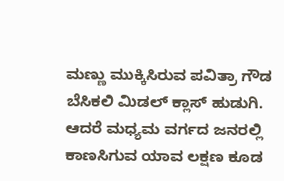ಮಣ್ಣು ಮುಕ್ಕಿಸಿರುವ ಪವಿತ್ರಾ ಗೌಡ ಬೆಸಿಕಲಿ ಮಿಡಲ್ ಕ್ಲಾಸ್ ಹುಡುಗಿ. ಆದರೆ ಮಧ್ಯಮ ವರ್ಗದ ಜನರಲ್ಲಿ ಕಾಣಸಿಗುವ ಯಾವ ಲಕ್ಷಣ ಕೂಡ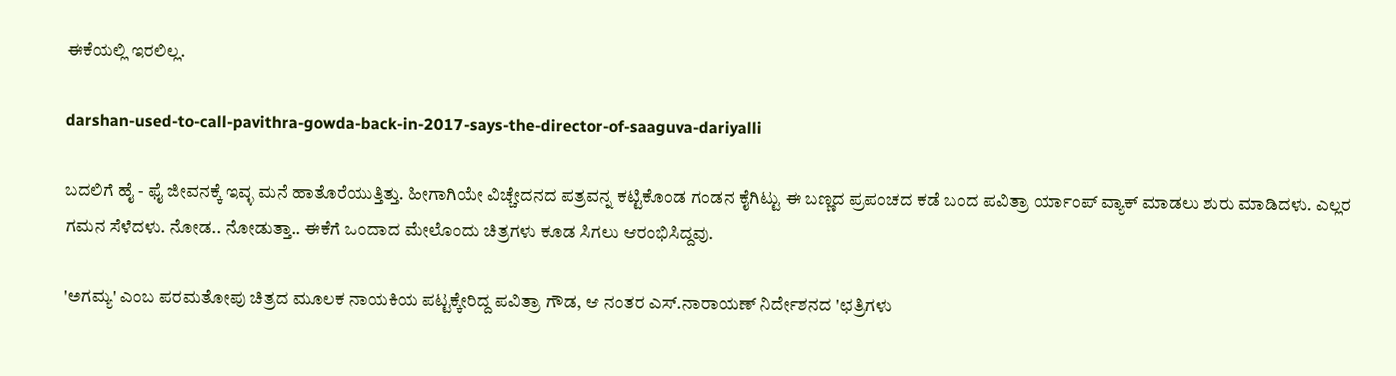ಈಕೆಯಲ್ಲಿ ಇರಲಿಲ್ಲ.

darshan-used-to-call-pavithra-gowda-back-in-2017-says-the-director-of-saaguva-dariyalli

ಬದಲಿಗೆ ಹೈ - ಫೈ ಜೀವನಕ್ಕೆ ಇವ್ಳ ಮನೆ ಹಾತೊರೆಯುತ್ತಿತ್ತು. ಹೀಗಾಗಿಯೇ ವಿಚ್ಚೇದನದ ಪತ್ರವನ್ನ ಕಟ್ಟಿಕೊಂಡ ಗಂಡನ ಕೈಗಿಟ್ಟು ಈ ಬಣ್ಣದ ಪ್ರಪಂಚದ ಕಡೆ ಬಂದ ಪವಿತ್ರಾ ರ್ಯಾಂಪ್ ವ್ಯಾಕ್ ಮಾಡಲು ಶುರು ಮಾಡಿದಳು. ಎಲ್ಲರ ಗಮನ ಸೆಳೆದಳು. ನೋಡ.. ನೋಡುತ್ತಾ.. ಈಕೆಗೆ ಒಂದಾದ ಮೇಲೊಂದು ಚಿತ್ರಗಳು ಕೂಡ ಸಿಗಲು ಆರಂಭಿಸಿದ್ದವು.

'ಅಗಮ್ಯ' ಎಂಬ ಪರಮತೋಪು ಚಿತ್ರದ ಮೂಲಕ ನಾಯಕಿಯ ಪಟ್ಟಕ್ಕೇರಿದ್ದ ಪವಿತ್ರಾ ಗೌಡ, ಆ ನಂತರ ಎಸ್.ನಾರಾಯಣ್ ನಿರ್ದೇಶನದ 'ಛತ್ರಿಗಳು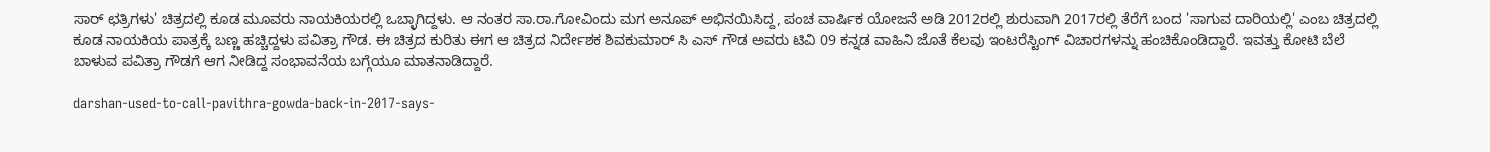ಸಾರ್ ಛತ್ರಿಗಳು' ಚಿತ್ರದಲ್ಲಿ ಕೂಡ ಮೂವರು ನಾಯಕಿಯರಲ್ಲಿ ಒಬ್ಳಾಗಿದ್ದಳು. ಆ ನಂತರ ಸಾ.ರಾ.ಗೋವಿಂದು ಮಗ ಅನೂಪ್ ಅಭಿನಯಿಸಿದ್ದ, ಪಂಚ ವಾರ್ಷಿಕ ಯೋಜನೆ ಅಡಿ 2012ರಲ್ಲಿ ಶುರುವಾಗಿ 2017ರಲ್ಲಿ ತೆರೆಗೆ ಬಂದ 'ಸಾಗುವ ದಾರಿಯಲ್ಲಿ' ಎಂಬ ಚಿತ್ರದಲ್ಲಿ ಕೂಡ ನಾಯಕಿಯ ಪಾತ್ರಕ್ಕೆ ಬಣ್ಣ ಹಚ್ಚಿದ್ದಳು ಪವಿತ್ರಾ ಗೌಡ. ಈ ಚಿತ್ರದ ಕುರಿತು ಈಗ ಆ ಚಿತ್ರದ ನಿರ್ದೇಶಕ ಶಿವಕುಮಾರ್ ಸಿ ಎಸ್ ಗೌಡ ಅವರು ಟಿವಿ 09 ಕನ್ನಡ ವಾಹಿನಿ ಜೊತೆ ಕೆಲವು ಇಂಟರೆಸ್ಟಿಂಗ್ ವಿಚಾರಗಳನ್ನು ಹಂಚಿಕೊಂಡಿದ್ದಾರೆ. ಇವತ್ತು ಕೋಟಿ ಬೆಲೆ ಬಾಳುವ ಪವಿತ್ರಾ ಗೌಡಗೆ ಆಗ ನೀಡಿದ್ದ ಸಂಭಾವನೆಯ ಬಗ್ಗೆಯೂ ಮಾತನಾಡಿದ್ದಾರೆ.

darshan-used-to-call-pavithra-gowda-back-in-2017-says-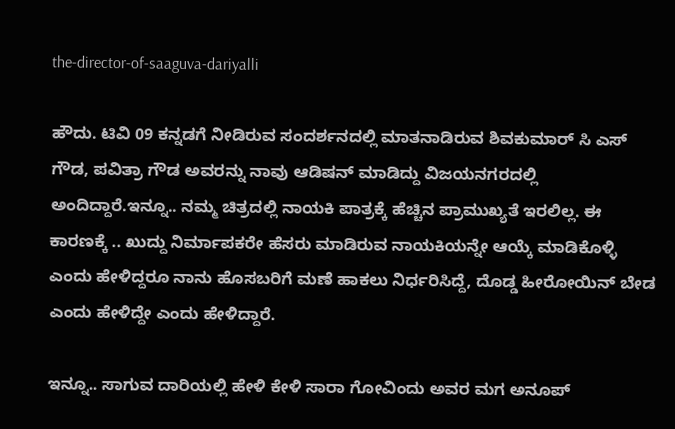the-director-of-saaguva-dariyalli

ಹೌದು. ಟಿವಿ 09 ಕನ್ನಡಗೆ ನೀಡಿರುವ ಸಂದರ್ಶನದಲ್ಲಿ ಮಾತನಾಡಿರುವ ಶಿವಕುಮಾರ್ ಸಿ ಎಸ್ ಗೌಡ, ಪವಿತ್ರಾ ಗೌಡ ಅವರನ್ನು ನಾವು ಆಡಿಷನ್ ಮಾಡಿದ್ದು ವಿಜಯನಗರದಲ್ಲಿ ಅಂದಿದ್ದಾರೆ.ಇನ್ನೂ.. ನಮ್ಮ ಚಿತ್ರದಲ್ಲಿ ನಾಯಕಿ ಪಾತ್ರಕ್ಕೆ ಹೆಚ್ಚಿನ ಪ್ರಾಮುಖ್ಯತೆ ಇರಲಿಲ್ಲ. ಈ ಕಾರಣಕ್ಕೆ .. ಖುದ್ದು ನಿರ್ಮಾಪಕರೇ ಹೆಸರು ಮಾಡಿರುವ ನಾಯಕಿಯನ್ನೇ ಆಯ್ಕೆ ಮಾಡಿಕೊಳ್ಳಿ ಎಂದು ಹೇಳಿದ್ದರೂ ನಾನು ಹೊಸಬರಿಗೆ ಮಣೆ ಹಾಕಲು ನಿರ್ಧರಿಸಿದ್ದೆ, ದೊಡ್ಡ ಹೀರೋಯಿನ್ ಬೇಡ ಎಂದು ಹೇಳಿದ್ದೇ ಎಂದು ಹೇಳಿದ್ದಾರೆ.

ಇನ್ನೂ.. ಸಾಗುವ ದಾರಿಯಲ್ಲಿ ಹೇಳಿ ಕೇಳಿ ಸಾರಾ ಗೋವಿಂದು ಅವರ ಮಗ ಅನೂಪ್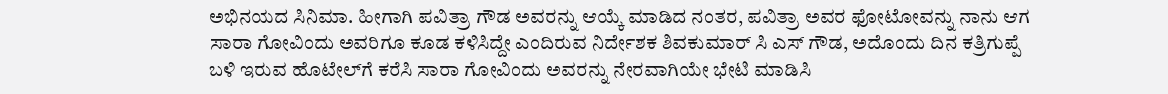ಅಭಿನಯದ ಸಿನಿಮಾ. ಹೀಗಾಗಿ ಪವಿತ್ರಾ ಗೌಡ ಅವರನ್ನು ಆಯ್ಕೆ ಮಾಡಿದ ನಂತರ, ಪವಿತ್ರಾ ಅವರ ಫೋಟೋವನ್ನು ನಾನು ಆಗ ಸಾರಾ ಗೋವಿಂದು ಅವರಿಗೂ ಕೂಡ ಕಳಿಸಿದ್ದೇ ಎಂದಿರುವ ನಿರ್ದೇಶಕ ಶಿವಕುಮಾರ್ ಸಿ ಎಸ್ ಗೌಡ, ಅದೊಂದು ದಿನ ಕತ್ರಿಗುಪ್ಪೆ ಬಳಿ ಇರುವ ಹೊಟೇಲ್‌ಗೆ ಕರೆಸಿ ಸಾರಾ ಗೋವಿಂದು ಅವರನ್ನು ನೇರವಾಗಿಯೇ ಭೇಟಿ ಮಾಡಿಸಿ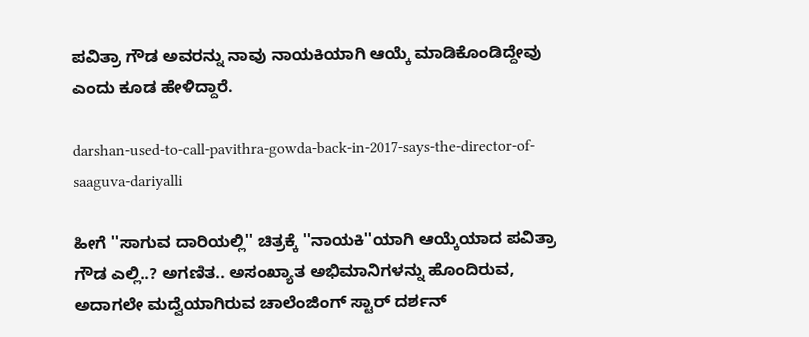ಪವಿತ್ರಾ ಗೌಡ ಅವರನ್ನು ನಾವು ನಾಯಕಿಯಾಗಿ ಆಯ್ಕೆ ಮಾಡಿಕೊಂಡಿದ್ದೇವು ಎಂದು ಕೂಡ ಹೇಳಿದ್ದಾರೆ.

darshan-used-to-call-pavithra-gowda-back-in-2017-says-the-director-of-saaguva-dariyalli

ಹೀಗೆ ''ಸಾಗುವ ದಾರಿಯಲ್ಲಿ'' ಚಿತ್ರಕ್ಕೆ ''ನಾಯಕಿ''ಯಾಗಿ ಆಯ್ಕೆಯಾದ ಪವಿತ್ರಾ ಗೌಡ ಎಲ್ಲಿ..? ಅಗಣಿತ.. ಅಸಂಖ್ಯಾತ ಅಭಿಮಾನಿಗಳನ್ನು ಹೊಂದಿರುವ, ಅದಾಗಲೇ ಮದ್ವೆಯಾಗಿರುವ ಚಾಲೆಂಜಿಂಗ್ ಸ್ಟಾರ್ ದರ್ಶನ್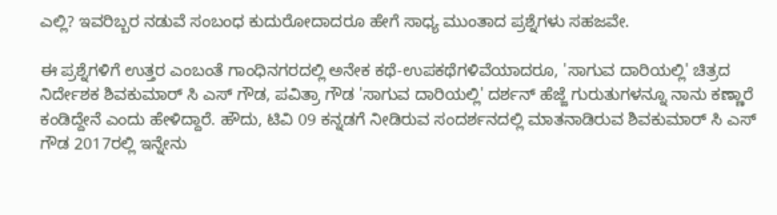ಎಲ್ಲಿ? ಇವರಿಬ್ಬರ ನಡುವೆ ಸಂಬಂಧ ಕುದುರೋದಾದರೂ ಹೇಗೆ ಸಾಧ್ಯ ಮುಂತಾದ ಪ್ರಶ್ನೆಗಳು ಸಹಜವೇ.

ಈ ಪ್ರಶ್ನೆಗಳಿಗೆ ಉತ್ತರ ಎಂಬಂತೆ ಗಾಂಧಿನಗರದಲ್ಲಿ ಅನೇಕ ಕಥೆ-ಉಪಕಥೆಗಳಿವೆಯಾದರೂ, 'ಸಾಗುವ ದಾರಿಯಲ್ಲಿ' ಚಿತ್ರದ ನಿರ್ದೇಶಕ ಶಿವಕುಮಾರ್ ಸಿ ಎಸ್ ಗೌಡ, ಪವಿತ್ರಾ ಗೌಡ 'ಸಾಗುವ ದಾರಿಯಲ್ಲಿ' ದರ್ಶನ್ ಹೆಜ್ಜೆ ಗುರುತುಗಳನ್ನೂ ನಾನು ಕಣ್ಣಾರೆ ಕಂಡಿದ್ದೇನೆ ಎಂದು ಹೇಳಿದ್ದಾರೆ. ಹೌದು, ಟಿವಿ 09 ಕನ್ನಡಗೆ ನೀಡಿರುವ ಸಂದರ್ಶನದಲ್ಲಿ ಮಾತನಾಡಿರುವ ಶಿವಕುಮಾರ್ ಸಿ ಎಸ್ ಗೌಡ 2017ರಲ್ಲಿ ಇನ್ನೇನು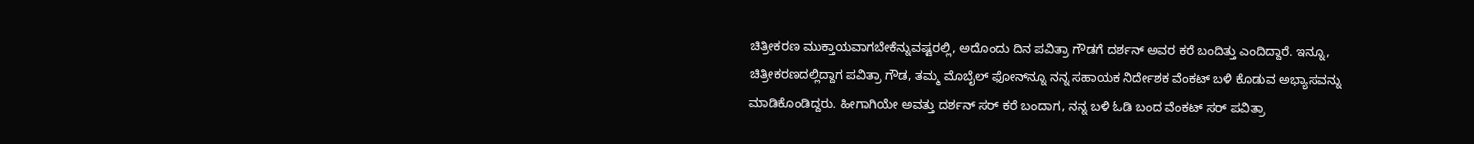ಚಿತ್ರೀಕರಣ ಮುಕ್ತಾಯವಾಗಬೇಕೆನ್ನುವಷ್ಟರಲ್ಲಿ, ಅದೊಂದು ದಿನ ಪವಿತ್ರಾ ಗೌಡಗೆ ದರ್ಶನ್ ಅವರ ಕರೆ ಬಂದಿತ್ತು ಎಂದಿದ್ದಾರೆ. ಇನ್ನೂ, ಚಿತ್ರೀಕರಣದಲ್ಲಿದ್ದಾಗ ಪವಿತ್ರಾ ಗೌಡ, ತಮ್ಮ ಮೊಬೈಲ್‌ ಫೋನ್‌ನ್ನೂ ನನ್ನ ಸಹಾಯಕ ನಿರ್ದೇಶಕ ವೆಂಕಟ್ ಬಳಿ ಕೊಡುವ ಅಭ್ಯಾಸವನ್ನು ಮಾಡಿಕೊಂಡಿದ್ದರು. ಹೀಗಾಗಿಯೇ ಅವತ್ತು ದರ್ಶನ್ ಸರ್ ಕರೆ ಬಂದಾಗ, ನನ್ನ ಬಳಿ ಓಡಿ ಬಂದ ವೆಂಕಟ್ ಸರ್ ಪವಿತ್ರಾ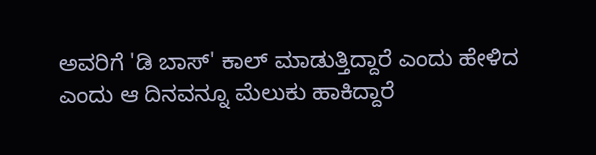ಅವರಿಗೆ 'ಡಿ ಬಾಸ್' ಕಾಲ್ ಮಾಡುತ್ತಿದ್ದಾರೆ ಎಂದು ಹೇಳಿದ ಎಂದು ಆ ದಿನವನ್ನೂ ಮೆಲುಕು ಹಾಕಿದ್ದಾರೆ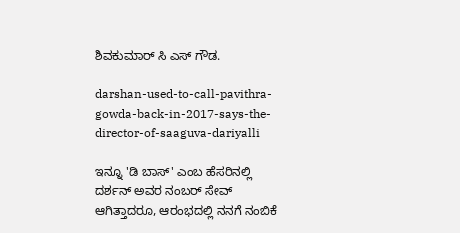ಶಿವಕುಮಾರ್ ಸಿ ಎಸ್ ಗೌಡ.

darshan-used-to-call-pavithra-gowda-back-in-2017-says-the-director-of-saaguva-dariyalli

ಇನ್ನೂ 'ಡಿ ಬಾಸ್' ಎಂಬ ಹೆಸರಿನಲ್ಲಿ ದರ್ಶನ್ ಅವರ ನಂಬರ್ ಸೇವ್ ಆಗಿತ್ತಾದರೂ, ಆರಂಭದಲ್ಲಿ ನನಗೆ ನಂಬಿಕೆ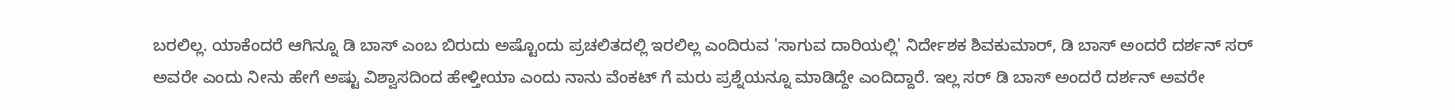ಬರಲಿಲ್ಲ. ಯಾಕೆಂದರೆ ಆಗಿನ್ನೂ ಡಿ ಬಾಸ್ ಎಂಬ ಬಿರುದು ಅಷ್ಟೊಂದು ಪ್ರಚಲಿತದಲ್ಲಿ ಇರಲಿಲ್ಲ ಎಂದಿರುವ 'ಸಾಗುವ ದಾರಿಯಲ್ಲಿ' ನಿರ್ದೇಶಕ ಶಿವಕುಮಾರ್, ಡಿ ಬಾಸ್ ಅಂದರೆ ದರ್ಶನ್ ಸರ್ ಅವರೇ ಎಂದು ನೀನು ಹೇಗೆ ಅಷ್ಟು ವಿಶ್ವಾಸದಿಂದ ಹೇಳ್ತೀಯಾ ಎಂದು ನಾನು ವೆಂಕಟ್‌ ಗೆ ಮರು ಪ್ರಶ್ನೆಯನ್ನೂ ಮಾಡಿದ್ದೇ ಎಂದಿದ್ದಾರೆ. ಇಲ್ಲ ಸರ್ ಡಿ ಬಾಸ್ ಅಂದರೆ ದರ್ಶನ್ ಅವರೇ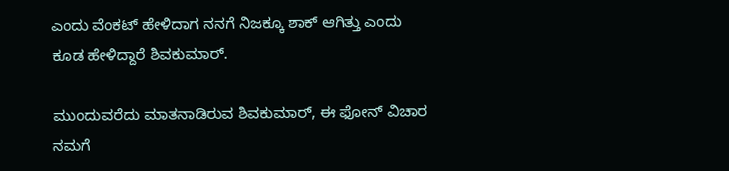ಎಂದು ವೆಂಕಟ್ ಹೇಳಿದಾಗ ನನಗೆ ನಿಜಕ್ಕೂ ಶಾಕ್ ಆಗಿತ್ತು ಎಂದು ಕೂಡ ಹೇಳಿದ್ದಾರೆ ಶಿವಕುಮಾರ್.

ಮುಂದುವರೆದು ಮಾತನಾಡಿರುವ ಶಿವಕುಮಾರ್, ಈ ಫೋನ್ ವಿಚಾರ ನಮಗೆ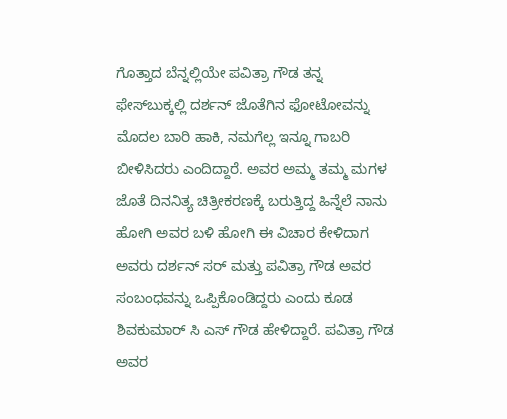ಗೊತ್ತಾದ ಬೆನ್ನಲ್ಲಿಯೇ ಪವಿತ್ರಾ ಗೌಡ ತನ್ನ ಫೇಸ್‌ಬುಕ್ಕಲ್ಲಿ ದರ್ಶನ್ ಜೊತೆಗಿನ ಫೋಟೋವನ್ನು ಮೊದಲ ಬಾರಿ ಹಾಕಿ, ನಮಗೆಲ್ಲ ಇನ್ನೂ ಗಾಬರಿ ಬೀಳಿಸಿದರು ಎಂದಿದ್ದಾರೆ. ಅವರ ಅಮ್ಮ ತಮ್ಮ ಮಗಳ ಜೊತೆ ದಿನನಿತ್ಯ ಚಿತ್ರೀಕರಣಕ್ಕೆ ಬರುತ್ತಿದ್ದ ಹಿನ್ನೆಲೆ ನಾನು ಹೋಗಿ ಅವರ ಬಳಿ ಹೋಗಿ ಈ ವಿಚಾರ ಕೇಳಿದಾಗ ಅವರು ದರ್ಶನ್ ಸರ್ ಮತ್ತು ಪವಿತ್ರಾ ಗೌಡ ಅವರ ಸಂಬಂಧವನ್ನು ಒಪ್ಪಿಕೊಂಡಿದ್ದರು ಎಂದು ಕೂಡ ಶಿವಕುಮಾರ್ ಸಿ ಎಸ್ ಗೌಡ ಹೇಳಿದ್ದಾರೆ. ಪವಿತ್ರಾ ಗೌಡ ಅವರ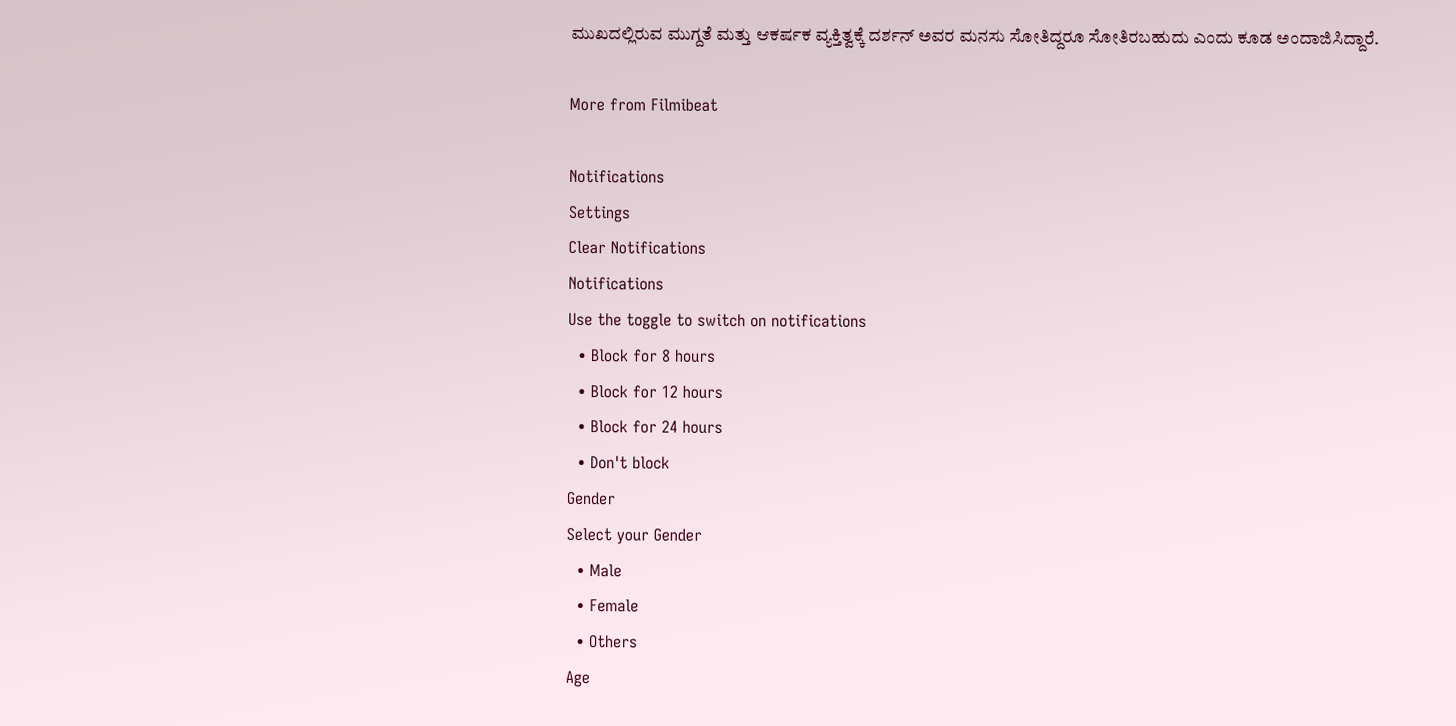ಮುಖದಲ್ಲಿರುವ ಮುಗ್ದತೆ ಮತ್ತು ಆಕರ್ಷಕ ವ್ಯಕ್ತಿತ್ವಕ್ಕೆ ದರ್ಶನ್ ಅವರ ಮನಸು ಸೋತಿದ್ದರೂ ಸೋತಿರಬಹುದು ಎಂದು ಕೂಡ ಅಂದಾಜಿಸಿದ್ದಾರೆ.

More from Filmibeat

Notifications
Settings
Clear Notifications
Notifications
Use the toggle to switch on notifications
  • Block for 8 hours
  • Block for 12 hours
  • Block for 24 hours
  • Don't block
Gender
Select your Gender
  • Male
  • Female
  • Others
Age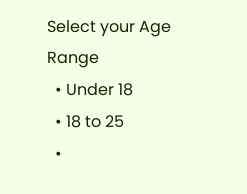Select your Age Range
  • Under 18
  • 18 to 25
  •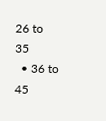26 to 35
  • 36 to 45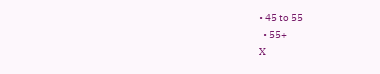• 45 to 55
  • 55+
X